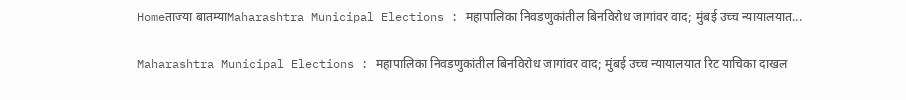Homeताज्या बातम्याMaharashtra Municipal Elections : महापालिका निवडणुकांतील बिनविरोध जागांवर वाद; मुंबई उच्च न्यायालयात...

Maharashtra Municipal Elections : महापालिका निवडणुकांतील बिनविरोध जागांवर वाद; मुंबई उच्च न्यायालयात रिट याचिका दाखल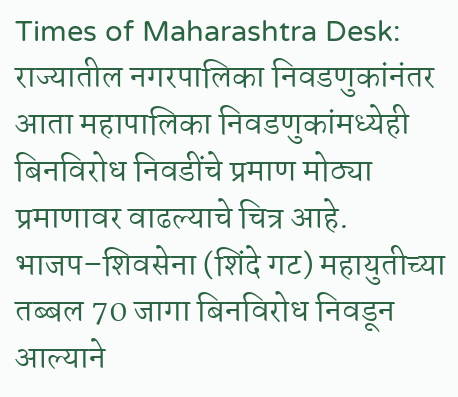Times of Maharashtra Desk: राज्यातील नगरपालिका निवडणुकांनंतर आता महापालिका निवडणुकांमध्येही बिनविरोध निवडींचे प्रमाण मोठ्या प्रमाणावर वाढल्याचे चित्र आहे. भाजप–शिवसेना (शिंदे गट) महायुतीच्या तब्बल 70 जागा बिनविरोध निवडून आल्याने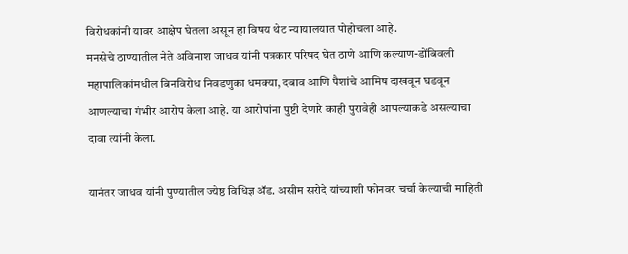विरोधकांनी यावर आक्षेप घेतला असून हा विषय थेट न्यायालयात पोहोचला आहे.
मनसेचे ठाण्यातील नेते अविनाश जाधव यांनी पत्रकार परिषद घेत ठाणे आणि कल्याण-डोंबिवली महापालिकांमधील बिनविरोध निवडणुका धमक्या, दबाव आणि पैशांचे आमिष दाखवून घडवून आणल्याचा गंभीर आरोप केला आहे. या आरोपांना पुष्टी देणारे काही पुरावेही आपल्याकडे असल्याचा दावा त्यांनी केला.

यानंतर जाधव यांनी पुण्यातील ज्येष्ठ विधिज्ञ ॲड. असीम सरोदे यांच्याशी फोनवर चर्चा केल्याची माहिती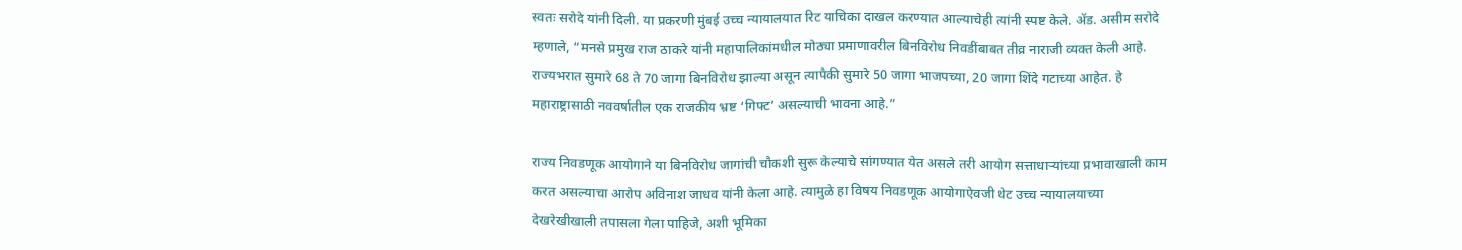स्वतः सरोदे यांनी दिली. या प्रकरणी मुंबई उच्च न्यायालयात रिट याचिका दाखल करण्यात आल्याचेही त्यांनी स्पष्ट केले. ॲड. असीम सरोदे म्हणाले, “मनसे प्रमुख राज ठाकरे यांनी महापालिकांमधील मोठ्या प्रमाणावरील बिनविरोध निवडींबाबत तीव्र नाराजी व्यक्त केली आहे. राज्यभरात सुमारे 68 ते 70 जागा बिनविरोध झाल्या असून त्यापैकी सुमारे 50 जागा भाजपच्या, 20 जागा शिंदे गटाच्या आहेत. हे महाराष्ट्रासाठी नववर्षातील एक राजकीय भ्रष्ट ‘गिफ्ट’ असल्याची भावना आहे.”

राज्य निवडणूक आयोगाने या बिनविरोध जागांची चौकशी सुरू केल्याचे सांगण्यात येत असले तरी आयोग सत्ताधाऱ्यांच्या प्रभावाखाली काम करत असल्याचा आरोप अविनाश जाधव यांनी केला आहे. त्यामुळे हा विषय निवडणूक आयोगाऐवजी थेट उच्च न्यायालयाच्या देखरेखीखाली तपासला गेला पाहिजे, अशी भूमिका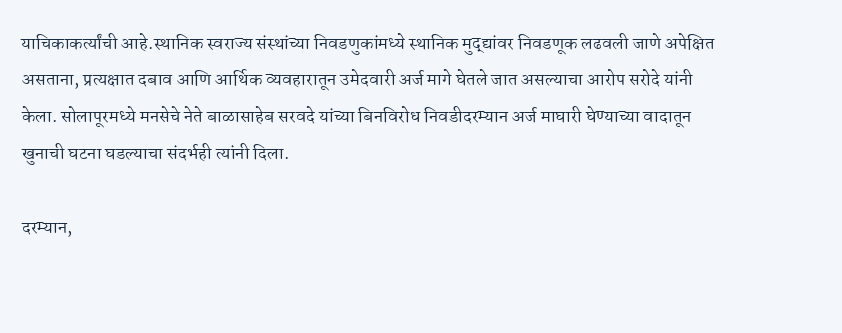याचिकाकर्त्यांची आहे.स्थानिक स्वराज्य संस्थांच्या निवडणुकांमध्ये स्थानिक मुद्द्यांवर निवडणूक लढवली जाणे अपेक्षित असताना, प्रत्यक्षात दबाव आणि आर्थिक व्यवहारातून उमेदवारी अर्ज मागे घेतले जात असल्याचा आरोप सरोदे यांनी केला. सोलापूरमध्ये मनसेचे नेते बाळासाहेब सरवदे यांच्या बिनविरोध निवडीदरम्यान अर्ज माघारी घेण्याच्या वादातून खुनाची घटना घडल्याचा संदर्भही त्यांनी दिला.

दरम्यान,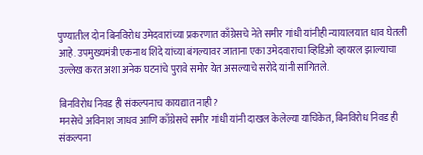पुण्यातील दोन बिनविरोध उमेदवारांच्या प्रकरणात काँग्रेसचे नेते समीर गांधी यांनीही न्यायालयात धाव घेतली आहे. उपमुख्यमंत्री एकनाथ शिंदे यांच्या बंगल्यावर जाताना एका उमेदवाराचा व्हिडिओ व्हायरल झाल्याचा उल्लेख करत अशा अनेक घटनांचे पुरावे समोर येत असल्याचे सरोदे यांनी सांगितले.

बिनविरोध निवड ही संकल्पनाच कायद्यात नाही?
मनसेचे अविनाश जाधव आणि काँग्रेसचे समीर गांधी यांनी दाखल केलेल्या याचिकेत, बिनविरोध निवड ही संकल्पना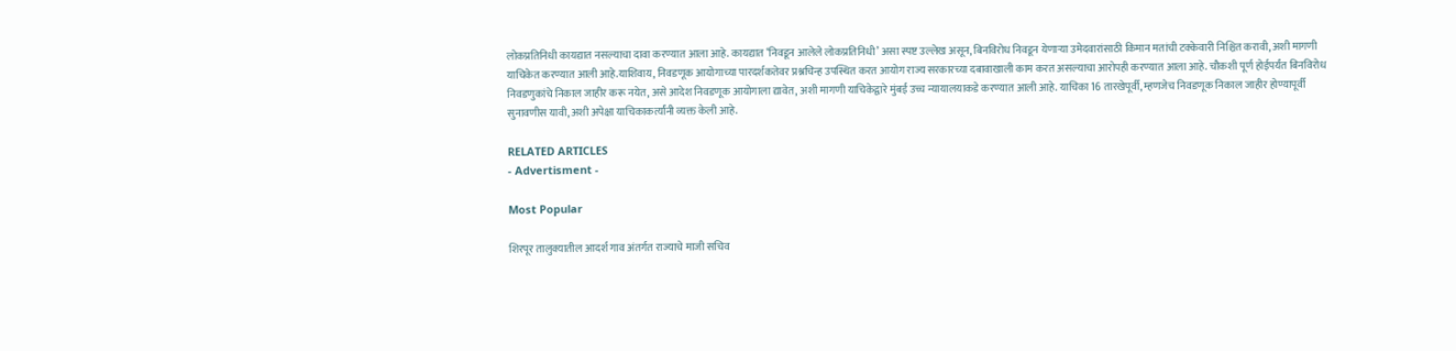लोकप्रतिनिधी कायद्यात नसल्याचा दावा करण्यात आला आहे. कायद्यात ‘निवडून आलेले लोकप्रतिनिधी’ असा स्पष्ट उल्लेख असून, बिनविरोध निवडून येणाऱ्या उमेदवारांसाठी किमान मतांची टक्केवारी निश्चित करावी, अशी मागणी याचिकेत करण्यात आली आहे.याशिवाय, निवडणूक आयोगाच्या पारदर्शकतेवर प्रश्नचिन्ह उपस्थित करत आयोग राज्य सरकारच्या दबावाखाली काम करत असल्याचा आरोपही करण्यात आला आहे. चौकशी पूर्ण होईपर्यंत बिनविरोध निवडणुकांचे निकाल जाहीर करू नयेत, असे आदेश निवडणूक आयोगाला द्यावेत, अशी मागणी याचिकेद्वारे मुंबई उच्च न्यायालयाकडे करण्यात आली आहे. याचिका 16 तारखेपूर्वी, म्हणजेच निवडणूक निकाल जाहीर होण्यापूर्वी सुनावणीस यावी, अशी अपेक्षा याचिकाकर्त्यांनी व्यक्त केली आहे.

RELATED ARTICLES
- Advertisment -

Most Popular

शिरपूर तालुक्यातील आदर्श गाव अंतर्गत राज्याचे माजी सचिव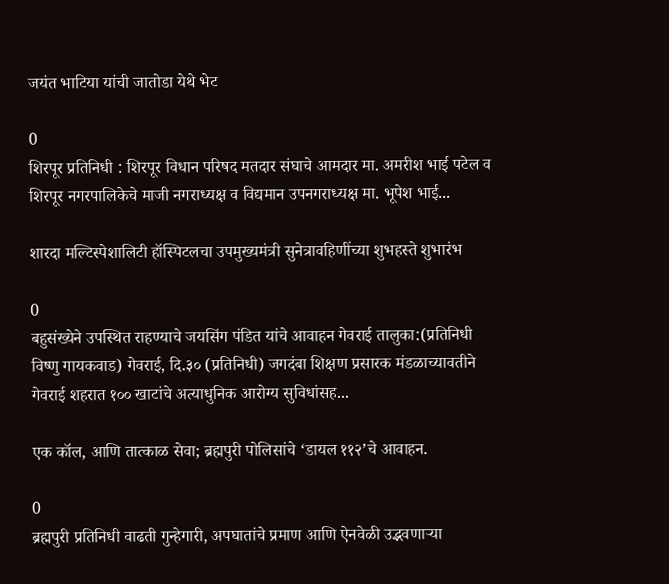जयंत भाटिया यांची जातोडा येथे भेट

0
शिरपूर प्रतिनिधी : शिरपूर विधान परिषद मतदार संघाचे आमदार मा. अमरीश भाई पटेल व शिरपूर नगरपालिकेचे माजी नगराध्यक्ष व विद्यमान उपनगराध्यक्ष मा. भूपेश भाई...

शारदा मल्टिस्पेशालिटी हॉस्पिटलचा उपमुख्यमंत्री सुनेत्रावहिणींच्या शुभहस्ते शुभारंभ

0
बहुसंख्येने उपस्थित राहण्याचे जयसिंग पंडित यांचे आवाहन गेवराई तालुका:(प्रतिनिधी विष्णु गायकवाड) गेवराई, दि.३० (प्रतिनिधी) जगदंबा शिक्षण प्रसारक मंडळाच्यावतीने गेवराई शहरात १०० खाटांचे अत्याधुनिक आरोग्य सुविधांसह...

एक कॉल, आणि तात्काळ सेवा; ब्रह्मपुरी पोलिसांचे ‘डायल ११२’चे आवाहन.

0
ब्रह्मपुरी प्रतिनिधी वाढती गुन्हेगारी, अपघातांचे प्रमाण आणि ऐनवेळी उद्भवणाऱ्या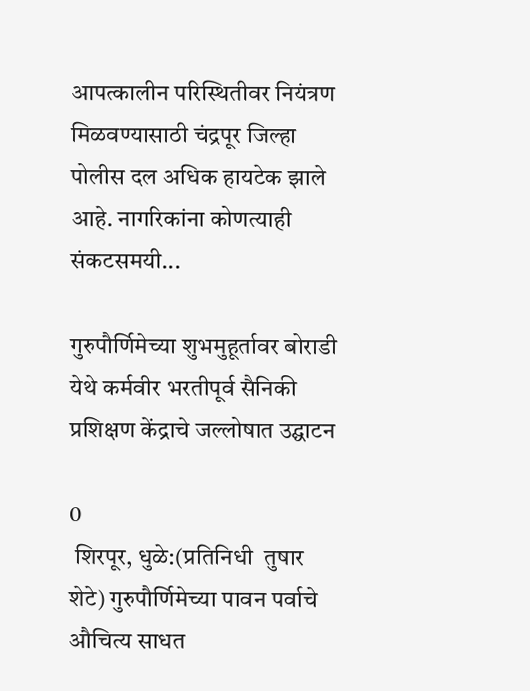आपत्कालीन परिस्थितीवर नियंत्रण मिळवण्यासाठी चंद्रपूर जिल्हा पोलीस दल अधिक हायटेक झाले आहे. नागरिकांना कोणत्याही संकटसमयी...

गुरुपौर्णिमेच्या शुभमुहूर्तावर बोराडी येथे कर्मवीर भरतीपूर्व सैनिकी प्रशिक्षण केंद्राचे जल्लोषात उद्घाटन

0
 शिरपूर, धुळे:(प्रतिनिधी  तुषार शेटे) गुरुपौर्णिमेच्या पावन पर्वाचे औचित्य साधत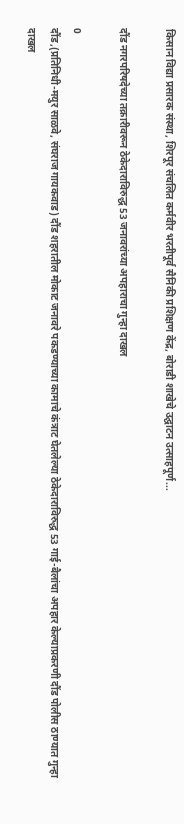किसान विद्या प्रसारक संस्था, शिरपूर संचलित कर्मवीर भरतीपूर्व सैनिकी प्रशिक्षण केंद्र, बोराडी शाखेचे उद्घाटन उत्साहपूर्ण...

दौंड नगरपरिषदेच्या तक्रारीवरून ठेकेदाराविरुद्ध 53 जनावरांच्या अपहाराचा गुन्हा दाखल

0
दौंड,(प्रतिनिधी-मयुर साळवे, संघराज गायकवाड) दौंड शहरातील मोकाट जनावरे पकडण्याच्या कामाचे कंत्राट घेतलेल्या ठेकेदाराविरुद्ध 53 गाई-बैलांचा अपहार केल्याप्रकरणी दौंड पोलीस ठाण्यात गुन्हा दाखल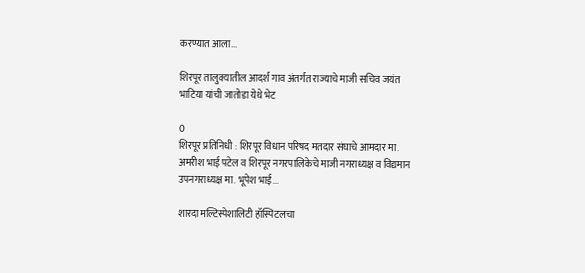करण्यात आला...

शिरपूर तालुक्यातील आदर्श गाव अंतर्गत राज्याचे माजी सचिव जयंत भाटिया यांची जातोडा येथे भेट

0
शिरपूर प्रतिनिधी : शिरपूर विधान परिषद मतदार संघाचे आमदार मा. अमरीश भाई पटेल व शिरपूर नगरपालिकेचे माजी नगराध्यक्ष व विद्यमान उपनगराध्यक्ष मा. भूपेश भाई...

शारदा मल्टिस्पेशालिटी हॉस्पिटलचा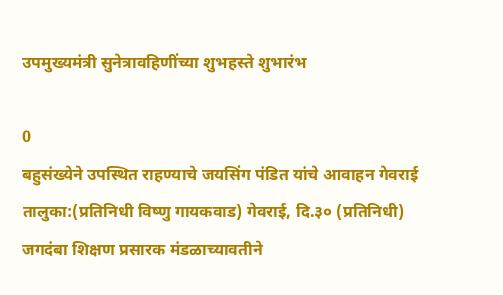उपमुख्यमंत्री सुनेत्रावहिणींच्या शुभहस्ते शुभारंभ

0
बहुसंख्येने उपस्थित राहण्याचे जयसिंग पंडित यांचे आवाहन गेवराई तालुका:(प्रतिनिधी विष्णु गायकवाड) गेवराई, दि.३० (प्रतिनिधी) जगदंबा शिक्षण प्रसारक मंडळाच्यावतीने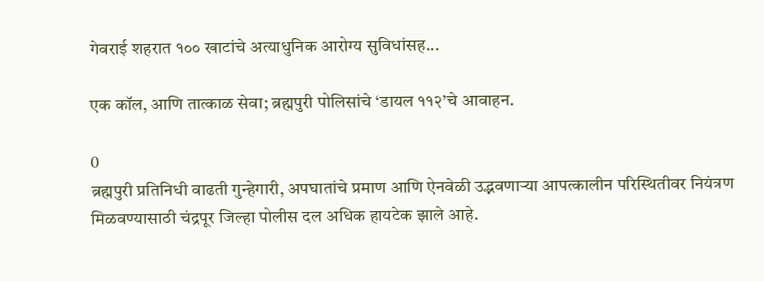गेवराई शहरात १०० खाटांचे अत्याधुनिक आरोग्य सुविधांसह...

एक कॉल, आणि तात्काळ सेवा; ब्रह्मपुरी पोलिसांचे ‘डायल ११२’चे आवाहन.

0
ब्रह्मपुरी प्रतिनिधी वाढती गुन्हेगारी, अपघातांचे प्रमाण आणि ऐनवेळी उद्भवणाऱ्या आपत्कालीन परिस्थितीवर नियंत्रण मिळवण्यासाठी चंद्रपूर जिल्हा पोलीस दल अधिक हायटेक झाले आहे.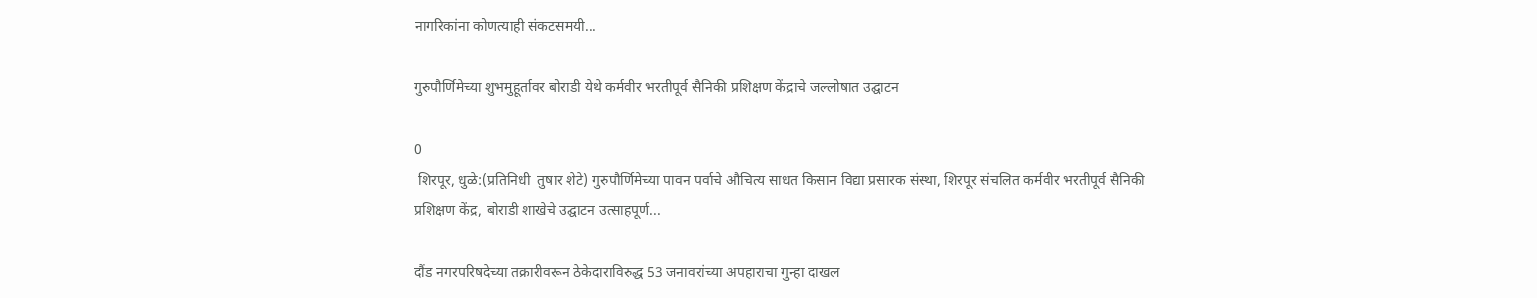नागरिकांना कोणत्याही संकटसमयी...

गुरुपौर्णिमेच्या शुभमुहूर्तावर बोराडी येथे कर्मवीर भरतीपूर्व सैनिकी प्रशिक्षण केंद्राचे जल्लोषात उद्घाटन

0
 शिरपूर, धुळे:(प्रतिनिधी  तुषार शेटे) गुरुपौर्णिमेच्या पावन पर्वाचे औचित्य साधत किसान विद्या प्रसारक संस्था, शिरपूर संचलित कर्मवीर भरतीपूर्व सैनिकी प्रशिक्षण केंद्र, बोराडी शाखेचे उद्घाटन उत्साहपूर्ण...

दौंड नगरपरिषदेच्या तक्रारीवरून ठेकेदाराविरुद्ध 53 जनावरांच्या अपहाराचा गुन्हा दाखल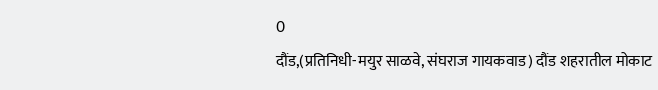0
दौंड,(प्रतिनिधी-मयुर साळवे, संघराज गायकवाड) दौंड शहरातील मोकाट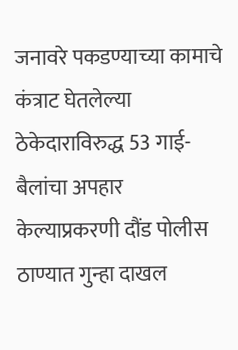जनावरे पकडण्याच्या कामाचे कंत्राट घेतलेल्या ठेकेदाराविरुद्ध 53 गाई-बैलांचा अपहार केल्याप्रकरणी दौंड पोलीस ठाण्यात गुन्हा दाखल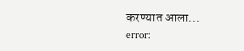करण्यात आला...
error: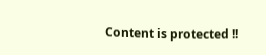Content is protected !!